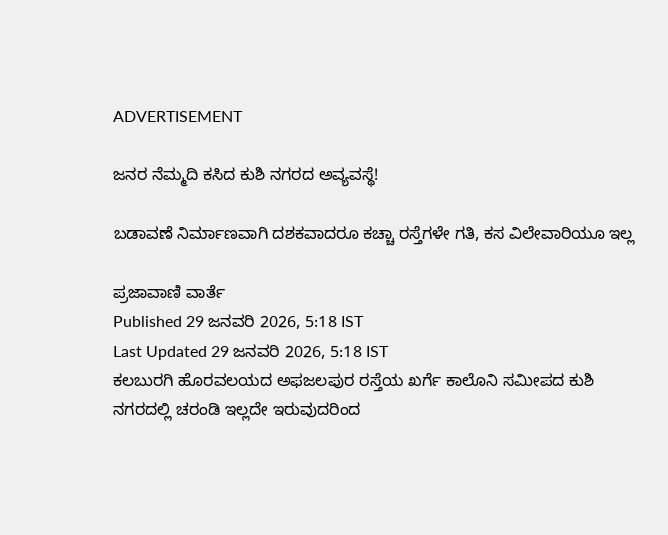ADVERTISEMENT

ಜನರ ನೆಮ್ಮದಿ ಕಸಿದ ಕುಶಿ ನಗರದ ಅವ್ಯವಸ್ಥೆ!

ಬಡಾವಣೆ ನಿರ್ಮಾಣವಾಗಿ ದಶಕವಾದರೂ ಕಚ್ಚಾ ರಸ್ತೆಗಳೇ ಗತಿ, ಕಸ ವಿಲೇವಾರಿಯೂ ಇಲ್ಲ

ಪ್ರಜಾವಾಣಿ ವಾರ್ತೆ
Published 29 ಜನವರಿ 2026, 5:18 IST
Last Updated 29 ಜನವರಿ 2026, 5:18 IST
ಕಲಬುರಗಿ ಹೊರವಲಯದ ಅಫಜಲಪುರ ರಸ್ತೆಯ ಖರ್ಗೆ ಕಾಲೊನಿ ಸಮೀಪದ ಕುಶಿ ನಗರದಲ್ಲಿ ಚರಂಡಿ ಇಲ್ಲದೇ ಇರುವುದರಿಂದ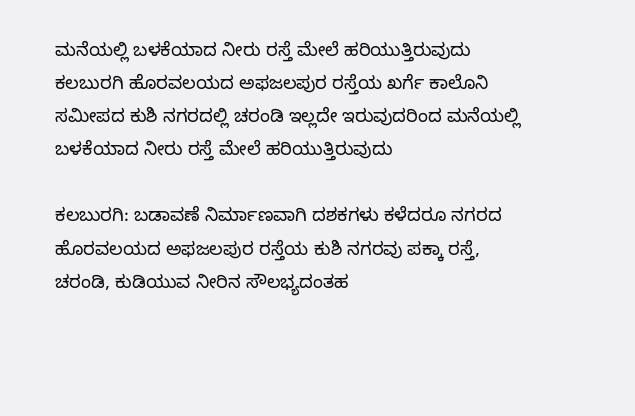ಮನೆಯಲ್ಲಿ ಬಳಕೆಯಾದ ನೀರು ರಸ್ತೆ ಮೇಲೆ ಹರಿಯುತ್ತಿರುವುದು
ಕಲಬುರಗಿ ಹೊರವಲಯದ ಅಫಜಲಪುರ ರಸ್ತೆಯ ಖರ್ಗೆ ಕಾಲೊನಿ ಸಮೀಪದ ಕುಶಿ ನಗರದಲ್ಲಿ ಚರಂಡಿ ಇಲ್ಲದೇ ಇರುವುದರಿಂದ ಮನೆಯಲ್ಲಿ ಬಳಕೆಯಾದ ನೀರು ರಸ್ತೆ ಮೇಲೆ ಹರಿಯುತ್ತಿರುವುದು

ಕಲಬುರಗಿ: ಬಡಾವಣೆ ನಿರ್ಮಾಣವಾಗಿ ದಶಕಗಳು ಕಳೆದರೂ ನಗರದ ಹೊರವಲಯದ ಅಫಜಲಪುರ ರಸ್ತೆಯ ಕುಶಿ ನಗರವು ಪಕ್ಕಾ ರಸ್ತೆ, ಚರಂಡಿ, ಕುಡಿಯುವ ನೀರಿನ ಸೌಲಭ್ಯದಂತಹ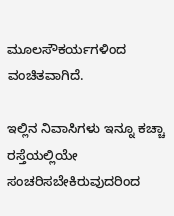ಮೂಲಸೌಕರ್ಯಗಳಿಂದ ವಂಚಿತವಾಗಿದೆ.

ಇಲ್ಲಿನ ನಿವಾಸಿಗಳು ಇನ್ನೂ ಕಚ್ಚಾ ರಸ್ತೆಯಲ್ಲಿಯೇ ಸಂಚರಿಸಬೇಕಿರುವುದರಿಂದ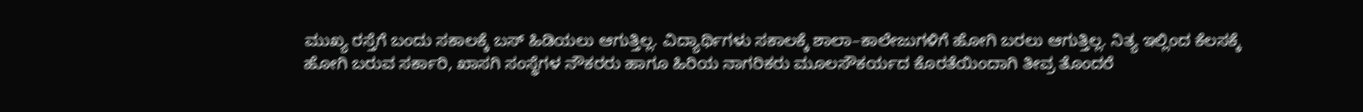ಮುಖ್ಯ ರಸ್ತೆಗೆ ಬಂದು ಸಕಾಲಕ್ಕೆ ಬಸ್‌ ಹಿಡಿಯಲು ಆಗುತ್ತಿಲ್ಲ. ವಿದ್ಯಾರ್ಥಿಗಳು ಸಕಾಲಕ್ಕೆ ಶಾಲಾ–ಕಾಲೇಜುಗಳಿಗೆ ಹೋಗಿ ಬರಲು ಆಗುತ್ತಿಲ್ಲ. ನಿತ್ಯ ಇಲ್ಲಿಂದ ಕೆಲಸಕ್ಕೆ ಹೋಗಿ ಬರುವ ಸರ್ಕಾರಿ, ಖಾಸಗಿ ಸಂಸ್ಥೆಗಳ ನೌಕರರು ಹಾಗೂ ಹಿರಿಯ ನಾಗರಿಕರು ಮೂಲಸೌಕರ್ಯದ ಕೊರತೆಯಿಂದಾಗಿ ತೀವ್ರ ತೊಂದರೆ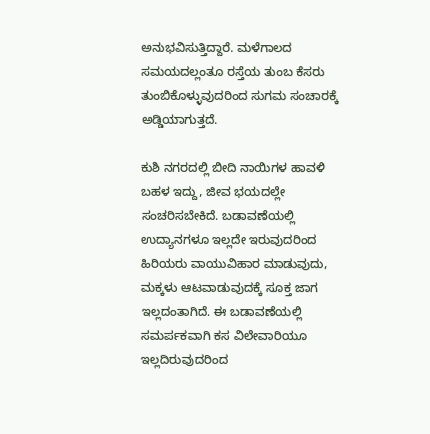ಅನುಭವಿಸುತ್ತಿದ್ದಾರೆ. ಮಳೆಗಾಲದ ಸಮಯದಲ್ಲಂತೂ ರಸ್ತೆಯ ತುಂಬ ಕೆಸರು ತುಂಬಿಕೊಳ್ಳುವುದರಿಂದ ಸುಗಮ ಸಂಚಾರಕ್ಕೆ ಅಡ್ಡಿಯಾಗುತ್ತದೆ.

ಕುಶಿ ನಗರದಲ್ಲಿ ಬೀದಿ ನಾಯಿಗಳ ಹಾವಳಿ ಬಹಳ ಇದ್ದು, ಜೀವ ಭಯದಲ್ಲೇ ಸಂಚರಿಸಬೇಕಿದೆ. ಬಡಾವಣೆಯಲ್ಲಿ ಉದ್ಯಾನಗಳೂ ಇಲ್ಲದೇ ಇರುವುದರಿಂದ ಹಿರಿಯರು ವಾಯುವಿಹಾರ ಮಾಡುವುದು, ಮಕ್ಕಳು ಆಟವಾಡುವುದಕ್ಕೆ ಸೂಕ್ತ ಜಾಗ ಇಲ್ಲದಂತಾಗಿದೆ. ಈ ಬಡಾವಣೆಯಲ್ಲಿ ಸಮರ್ಪಕವಾಗಿ ಕಸ ವಿಲೇವಾರಿಯೂ ಇಲ್ಲದಿರುವುದರಿಂದ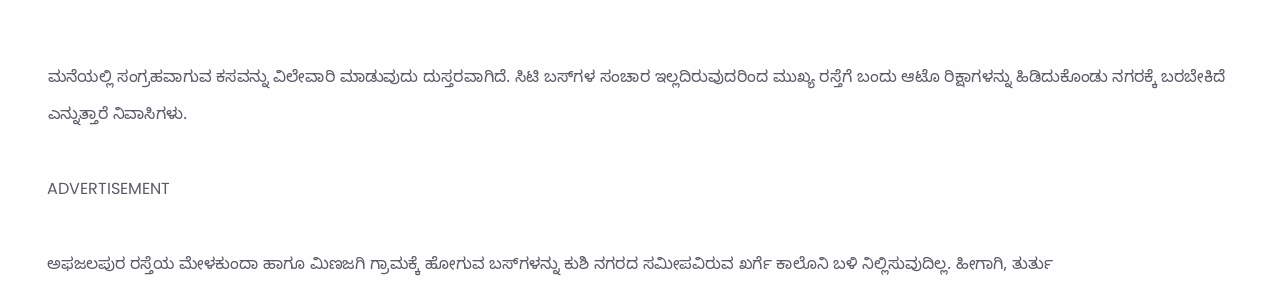ಮನೆಯಲ್ಲಿ ಸಂಗ್ರಹವಾಗುವ ಕಸವನ್ನು ವಿಲೇವಾರಿ ಮಾಡುವುದು ದುಸ್ತರವಾಗಿದೆ. ಸಿಟಿ ಬಸ್‌ಗಳ ಸಂಚಾರ ಇಲ್ಲದಿರುವುದರಿಂದ ಮುಖ್ಯ ರಸ್ತೆಗೆ ಬಂದು ಆಟೊ ರಿಕ್ಷಾಗಳನ್ನು ಹಿಡಿದುಕೊಂಡು ನಗರಕ್ಕೆ ಬರಬೇಕಿದೆ ಎನ್ನುತ್ತಾರೆ ನಿವಾಸಿಗಳು.

ADVERTISEMENT

ಅಫಜಲಪುರ ರಸ್ತೆಯ ಮೇಳಕುಂದಾ ಹಾಗೂ ಮಿಣಜಗಿ ಗ್ರಾಮಕ್ಕೆ ಹೋಗುವ ಬಸ್‌ಗಳನ್ನು ಕುಶಿ ನಗರದ ಸಮೀಪವಿರುವ ಖರ್ಗೆ ಕಾಲೊನಿ ಬಳಿ ನಿಲ್ಲಿಸುವುದಿಲ್ಲ. ಹೀಗಾಗಿ, ತುರ್ತು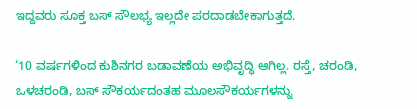ಇದ್ದವರು ಸೂಕ್ತ ಬಸ್ ಸೌಲಭ್ಯ ಇಲ್ಲದೇ ಪರದಾಡಬೇಕಾಗುತ್ತದೆ.

‘10 ವರ್ಷಗಳಿಂದ ಕುಶಿನಗರ ಬಡಾವಣೆಯ ಅಭಿವೃದ್ಧಿ ಆಗಿಲ್ಲ. ರಸ್ತೆ, ಚರಂಡಿ, ಒಳಚರಂಡಿ, ಬಸ್ ಸೌಕರ್ಯದಂತಹ ಮೂಲಸೌಕರ್ಯಗಳನ್ನು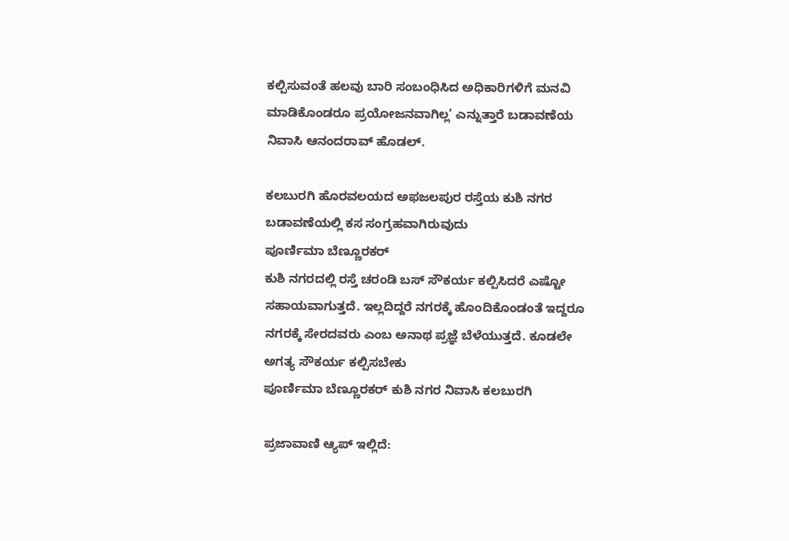ಕ‌ಲ್ಪಿಸುವಂತೆ ಹಲವು ಬಾರಿ ಸಂಬಂಧಿಸಿದ ಅಧಿಕಾರಿಗಳಿಗೆ ಮನವಿ ಮಾಡಿಕೊಂಡರೂ ಪ್ರಯೋಜನವಾಗಿಲ್ಲ’ ಎನ್ನುತ್ತಾರೆ ಬಡಾವಣೆಯ ನಿವಾಸಿ ಆನಂದರಾವ್ ಹೊಡಲ್.

ಕಲಬುರಗಿ ಹೊರವಲಯದ ಅಫಜಲಪುರ ರಸ್ತೆಯ ಕುಶಿ ನಗರ ಬಡಾವಣೆಯಲ್ಲಿ ಕಸ ಸಂಗ್ರಹವಾಗಿರುವುದು
ಪೂರ್ಣಿಮಾ ಬೆಣ್ಣೂರಕರ್
ಕುಶಿ ನಗರದಲ್ಲಿ ರಸ್ತೆ ಚರಂಡಿ ಬಸ್ ಸೌಕರ್ಯ ಕಲ್ಪಿಸಿದರೆ ಎಷ್ಟೋ ಸಹಾಯವಾಗುತ್ತದೆ. ಇಲ್ಲದಿದ್ದರೆ ನಗರಕ್ಕೆ ಹೊಂದಿಕೊಂಡಂತೆ ಇದ್ದರೂ ನಗರಕ್ಕೆ ಸೇರದವರು ಎಂಬ ಅನಾಥ ಪ್ರಜ್ಞೆ ಬೆಳೆಯುತ್ತದೆ. ಕೂಡಲೇ ಅಗತ್ಯ ಸೌಕರ್ಯ ಕಲ್ಪಿಸಬೇಕು
ಪೂರ್ಣಿಮಾ ಬೆಣ್ಣೂರಕರ್ ಕುಶಿ ನಗರ ನಿವಾಸಿ ಕಲಬುರಗಿ

ಪ್ರಜಾವಾಣಿ ಆ್ಯಪ್ ಇಲ್ಲಿದೆ: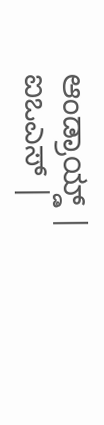ಆಂಡ್ರಾಯ್ಡ್ | ಐಒಎಸ್ |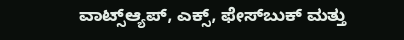ವಾಟ್ಸ್ಆ್ಯಪ್, ಎಕ್ಸ್, ಫೇಸ್‌ಬುಕ್ ಮತ್ತು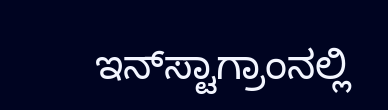ಇನ್‌ಸ್ಟಾಗ್ರಾಂನಲ್ಲಿ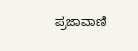ಪ್ರಜಾವಾಣಿ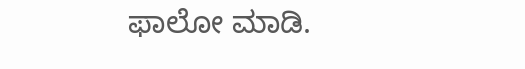ಫಾಲೋ ಮಾಡಿ.